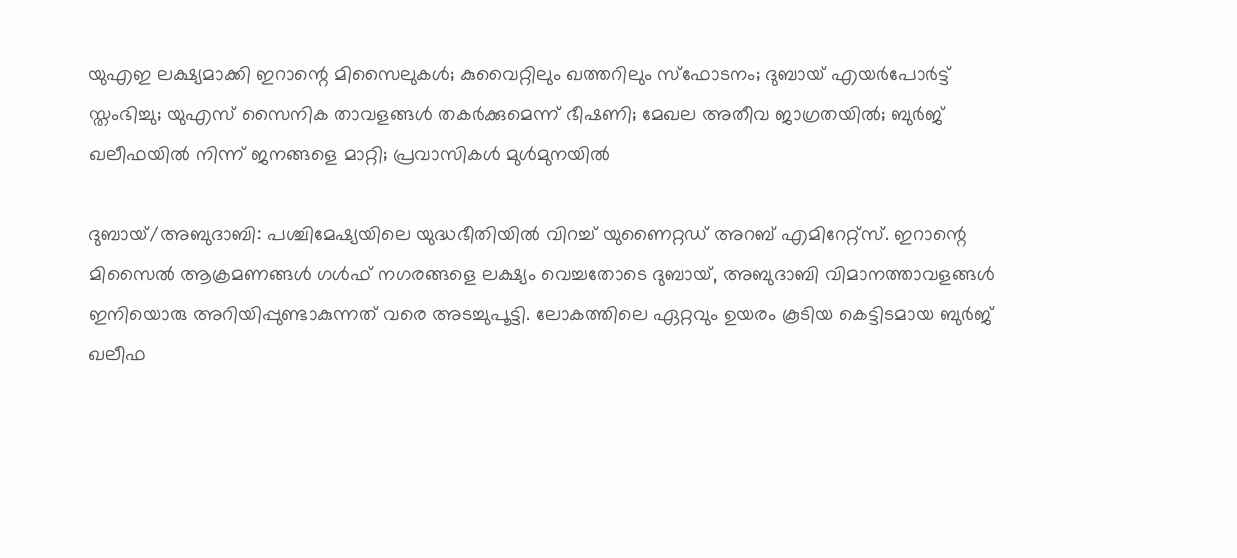യുഎഇ ലക്ഷ്യമാക്കി ഇറാന്റെ മിസൈലുകള്‍; കുവൈറ്റിലും ഖത്തറിലും സ്‌ഫോടനം; ദുബായ് എയര്‍പോര്‍ട്ട് സ്തംഭിച്ചു; യുഎസ് സൈനിക താവളങ്ങള്‍ തകര്‍ക്കുമെന്ന് ഭീഷണി; മേഖല അതീവ ജാഗ്രതയില്‍; ബുര്‍ജ് ഖലീഫയില്‍ നിന്ന് ജനങ്ങളെ മാറ്റി; പ്രവാസികള്‍ മുള്‍മുനയില്‍

ദുബായ്/അബുദാബി: പശ്ചിമേഷ്യയിലെ യുദ്ധഭീതിയില്‍ വിറച്ച് യുണൈറ്റഡ് അറബ് എമിറേറ്റ്‌സ്. ഇറാന്റെ മിസൈല്‍ ആക്രമണങ്ങള്‍ ഗള്‍ഫ് നഗരങ്ങളെ ലക്ഷ്യം വെച്ചതോടെ ദുബായ്, അബുദാബി വിമാനത്താവളങ്ങള്‍ ഇനിയൊരു അറിയിപ്പുണ്ടാകുന്നത് വരെ അടച്ചുപൂട്ടി. ലോകത്തിലെ ഏറ്റവും ഉയരം കൂടിയ കെട്ടിടമായ ബുര്‍ജ് ഖലീഫ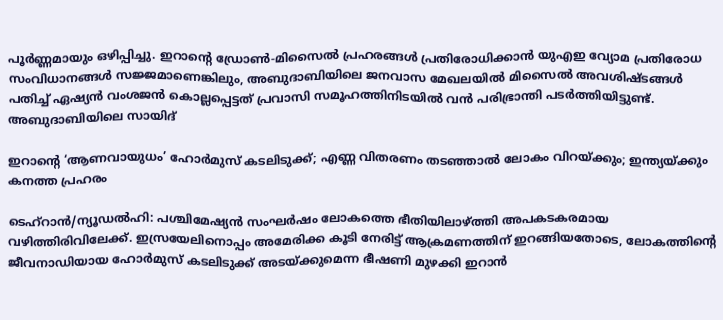പൂര്‍ണ്ണമായും ഒഴിപ്പിച്ചു. ഇറാന്റെ ഡ്രോണ്‍-മിസൈല്‍ പ്രഹരങ്ങള്‍ പ്രതിരോധിക്കാന്‍ യുഎഇ വ്യോമ പ്രതിരോധ സംവിധാനങ്ങള്‍ സജ്ജമാണെങ്കിലും, അബുദാബിയിലെ ജനവാസ മേഖലയില്‍ മിസൈല്‍ അവശിഷ്ടങ്ങള്‍ പതിച്ച് ഏഷ്യന്‍ വംശജന്‍ കൊല്ലപ്പെട്ടത് പ്രവാസി സമൂഹത്തിനിടയില്‍ വന്‍ പരിഭ്രാന്തി പടര്‍ത്തിയിട്ടുണ്ട്. അബുദാബിയിലെ സായിദ്

ഇറാന്റെ ‘ആണവായുധം’ ഹോര്‍മുസ് കടലിടുക്ക്; എണ്ണ വിതരണം തടഞ്ഞാല്‍ ലോകം വിറയ്ക്കും; ഇന്ത്യയ്ക്കും കനത്ത പ്രഹരം

ടെഹ്‌റാന്‍/ന്യൂഡല്‍ഹി: പശ്ചിമേഷ്യന്‍ സംഘര്‍ഷം ലോകത്തെ ഭീതിയിലാഴ്ത്തി അപകടകരമായ വഴിത്തിരിവിലേക്ക്. ഇസ്രയേലിനൊപ്പം അമേരിക്ക കൂടി നേരിട്ട് ആക്രമണത്തിന് ഇറങ്ങിയതോടെ, ലോകത്തിന്റെ ജീവനാഡിയായ ഹോര്‍മുസ് കടലിടുക്ക് അടയ്ക്കുമെന്ന ഭീഷണി മുഴക്കി ഇറാന്‍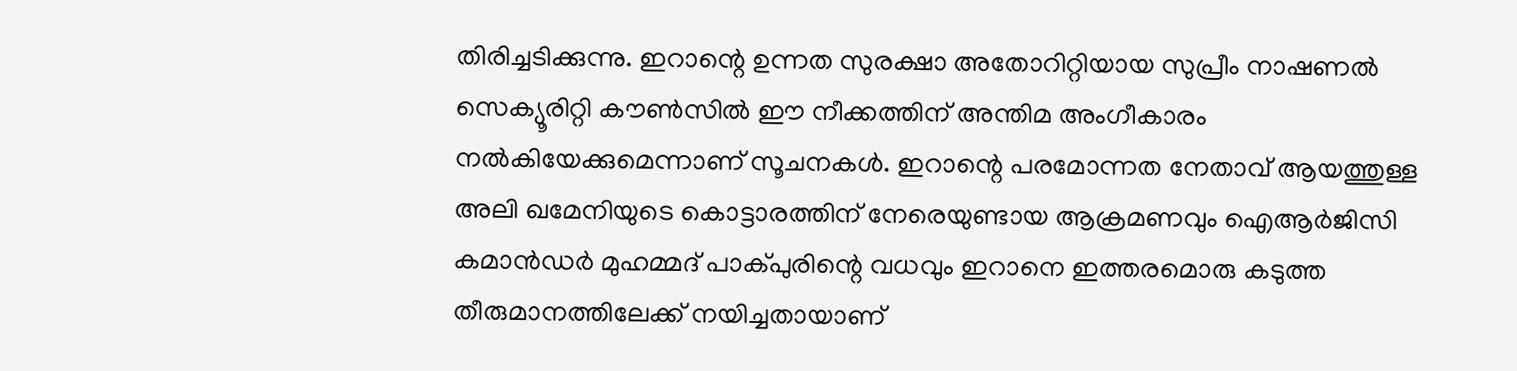തിരിച്ചടിക്കുന്നു. ഇറാന്റെ ഉന്നത സുരക്ഷാ അതോറിറ്റിയായ സുപ്രീം നാഷണല്‍ സെക്യൂരിറ്റി കൗണ്‍സില്‍ ഈ നീക്കത്തിന് അന്തിമ അംഗീകാരം നല്‍കിയേക്കുമെന്നാണ് സൂചനകള്‍. ഇറാന്റെ പരമോന്നത നേതാവ് ആയത്തുള്ള അലി ഖമേനിയുടെ കൊട്ടാരത്തിന് നേരെയുണ്ടായ ആക്രമണവും ഐആര്‍ജിസി കമാന്‍ഡര്‍ മുഹമ്മദ് പാക്പുരിന്റെ വധവും ഇറാനെ ഇത്തരമൊരു കടുത്ത തീരുമാനത്തിലേക്ക് നയിച്ചതായാണ്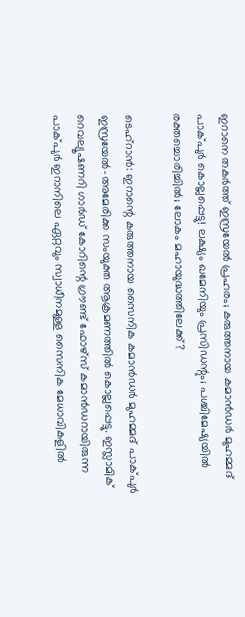ഇറാനെ തകര്‍ത്ത് ഇസ്രയേല്‍ പ്രഹരം; കരുത്തനായ കമാന്‍ഡര്‍ മുഹമ്മദ് പാക്പുര്‍ കൊല്ലപ്പെട്ടു! ലക്ഷ്യം ഖമേനിയും പ്രസിഡന്റും; പശ്ചിമേഷ്യയില്‍ രക്തച്ചൊരിച്ചില്‍; ലോകം മഹായുദ്ധത്തിലേക്ക്?

ടെഹ്‌റാന്‍: ഇറാന്റെ കരുത്തനായ സൈനിക കമാന്‍ഡര്‍ മുഹമ്മദ് പാക്പുര്‍ ഇസ്രയേല്‍-അമേരിക്ക സംയുക്ത ആക്രമണത്തില്‍ കൊല്ലപ്പെട്ടു. ഇസ്ലാമിക് റെവല്യൂഷണറി ഗാര്‍ഡ് കോറിന്റെ ഗ്രൗണ്ട് ഫോഴ്സ് കമാന്‍ഡറായിരുന്ന പാക്പുര്‍ ഇറാനിലെ ഏറ്റവും സ്വാധീനമുള്ള സൈനിക മേധാവികളില്‍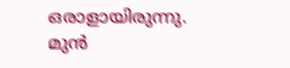ഒരാളായിരുന്നു. മുന്‍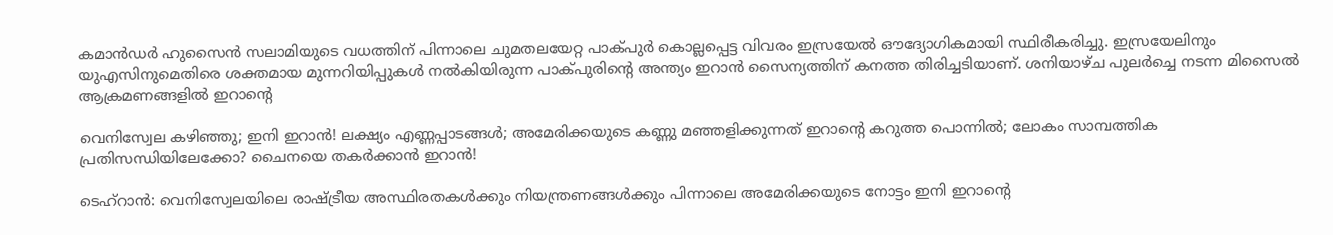കമാന്‍ഡര്‍ ഹുസൈന്‍ സലാമിയുടെ വധത്തിന് പിന്നാലെ ചുമതലയേറ്റ പാക്പുര്‍ കൊല്ലപ്പെട്ട വിവരം ഇസ്രയേല്‍ ഔദ്യോഗികമായി സ്ഥിരീകരിച്ചു. ഇസ്രയേലിനും യുഎസിനുമെതിരെ ശക്തമായ മുന്നറിയിപ്പുകള്‍ നല്‍കിയിരുന്ന പാക്പുരിന്റെ അന്ത്യം ഇറാന്‍ സൈന്യത്തിന് കനത്ത തിരിച്ചടിയാണ്. ശനിയാഴ്ച പുലര്‍ച്ചെ നടന്ന മിസൈല്‍ ആക്രമണങ്ങളില്‍ ഇറാന്റെ

വെനിസ്വേല കഴിഞ്ഞു; ഇനി ഇറാന്‍! ലക്ഷ്യം എണ്ണപ്പാടങ്ങള്‍; അമേരിക്കയുടെ കണ്ണു മഞ്ഞളിക്കുന്നത് ഇറാന്റെ കറുത്ത പൊന്നില്‍; ലോകം സാമ്പത്തിക പ്രതിസന്ധിയിലേക്കോ? ചൈനയെ തകര്‍ക്കാന്‍ ഇറാന്‍!

ടെഹ്‌റാന്‍: വെനിസ്വേലയിലെ രാഷ്ട്രീയ അസ്ഥിരതകള്‍ക്കും നിയന്ത്രണങ്ങള്‍ക്കും പിന്നാലെ അമേരിക്കയുടെ നോട്ടം ഇനി ഇറാന്റെ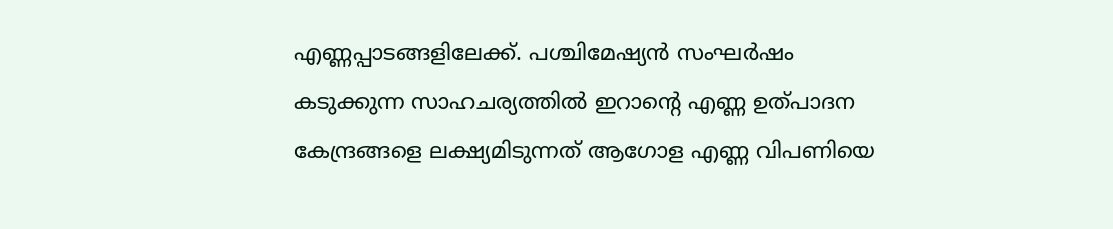എണ്ണപ്പാടങ്ങളിലേക്ക്. പശ്ചിമേഷ്യന്‍ സംഘര്‍ഷം കടുക്കുന്ന സാഹചര്യത്തില്‍ ഇറാന്റെ എണ്ണ ഉത്പാദന കേന്ദ്രങ്ങളെ ലക്ഷ്യമിടുന്നത് ആഗോള എണ്ണ വിപണിയെ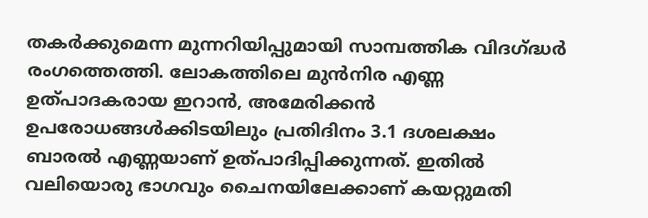തകര്‍ക്കുമെന്ന മുന്നറിയിപ്പുമായി സാമ്പത്തിക വിദഗ്ദ്ധര്‍ രംഗത്തെത്തി. ലോകത്തിലെ മുന്‍നിര എണ്ണ ഉത്പാദകരായ ഇറാന്‍, അമേരിക്കന്‍ ഉപരോധങ്ങള്‍ക്കിടയിലും പ്രതിദിനം 3.1 ദശലക്ഷം ബാരല്‍ എണ്ണയാണ് ഉത്പാദിപ്പിക്കുന്നത്. ഇതില്‍ വലിയൊരു ഭാഗവും ചൈനയിലേക്കാണ് കയറ്റുമതി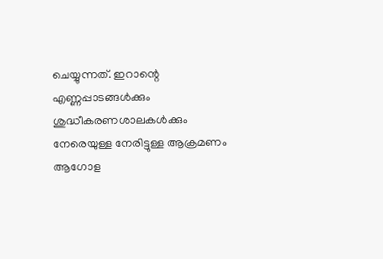ചെയ്യുന്നത്. ഇറാന്റെ എണ്ണപ്പാടങ്ങള്‍ക്കും ശുദ്ധീകരണശാലകള്‍ക്കും നേരെയുള്ള നേരിട്ടുള്ള ആക്രമണം ആഗോള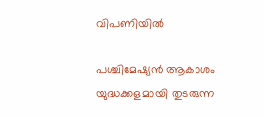വിപണിയില്‍

പശ്ചിമേഷ്യന്‍ ആകാശം യുദ്ധക്കളമായി തുടരുന്ന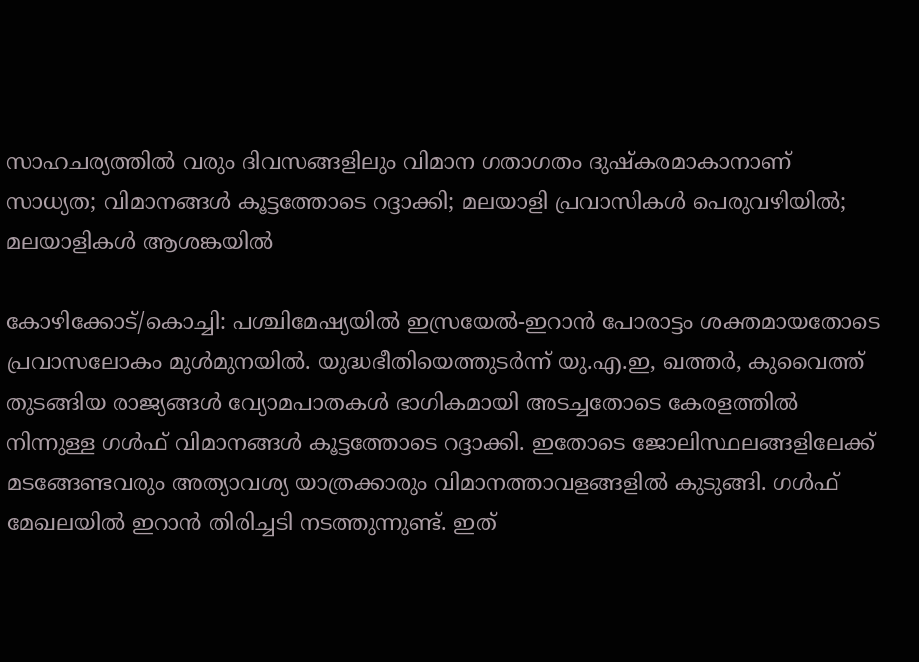സാഹചര്യത്തില്‍ വരും ദിവസങ്ങളിലും വിമാന ഗതാഗതം ദുഷ്‌കരമാകാനാണ് സാധ്യത; വിമാനങ്ങള്‍ കൂട്ടത്തോടെ റദ്ദാക്കി; മലയാളി പ്രവാസികള്‍ പെരുവഴിയില്‍; മലയാളികള്‍ ആശങ്കയില്‍

കോഴിക്കോട്/കൊച്ചി: പശ്ചിമേഷ്യയില്‍ ഇസ്രയേല്‍-ഇറാന്‍ പോരാട്ടം ശക്തമായതോടെ പ്രവാസലോകം മുള്‍മുനയില്‍. യുദ്ധഭീതിയെത്തുടര്‍ന്ന് യു.എ.ഇ, ഖത്തര്‍, കുവൈത്ത് തുടങ്ങിയ രാജ്യങ്ങള്‍ വ്യോമപാതകള്‍ ഭാഗികമായി അടച്ചതോടെ കേരളത്തില്‍ നിന്നുള്ള ഗള്‍ഫ് വിമാനങ്ങള്‍ കൂട്ടത്തോടെ റദ്ദാക്കി. ഇതോടെ ജോലിസ്ഥലങ്ങളിലേക്ക് മടങ്ങേണ്ടവരും അത്യാവശ്യ യാത്രക്കാരും വിമാനത്താവളങ്ങളില്‍ കുടുങ്ങി. ഗള്‍ഫ് മേഖലയില്‍ ഇറാന്‍ തിരിച്ചടി നടത്തുന്നുണ്ട്. ഇത്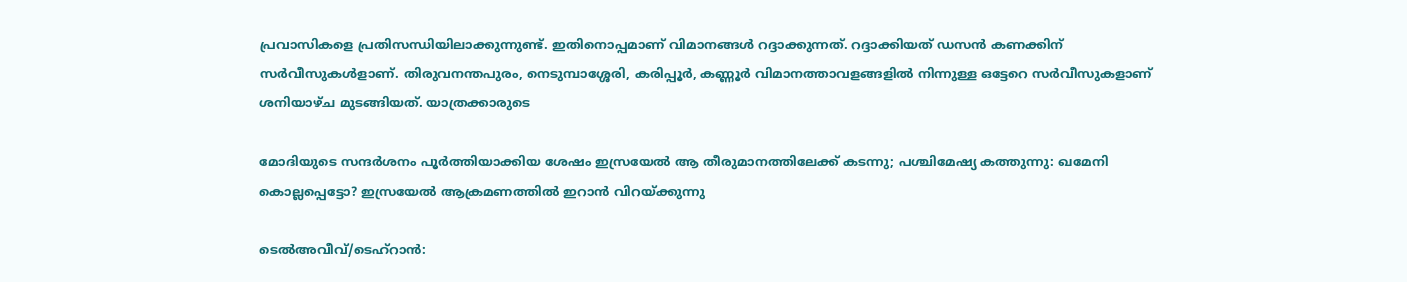പ്രവാസികളെ പ്രതിസന്ധിയിലാക്കുന്നുണ്ട്. ഇതിനൊപ്പമാണ് വിമാനങ്ങള്‍ റദ്ദാക്കുന്നത്. റദ്ദാക്കിയത് ഡസന്‍ കണക്കിന് സര്‍വീസുകള്‍ളാണ്. തിരുവനന്തപുരം, നെടുമ്പാശ്ശേരി, കരിപ്പൂര്‍, കണ്ണൂര്‍ വിമാനത്താവളങ്ങളില്‍ നിന്നുള്ള ഒട്ടേറെ സര്‍വീസുകളാണ് ശനിയാഴ്ച മുടങ്ങിയത്. യാത്രക്കാരുടെ

മോദിയുടെ സന്ദര്‍ശനം പൂര്‍ത്തിയാക്കിയ ശേഷം ഇസ്രയേല്‍ ആ തീരുമാനത്തിലേക്ക് കടന്നു; പശ്ചിമേഷ്യ കത്തുന്നു: ഖമേനി കൊല്ലപ്പെട്ടോ? ഇസ്രയേല്‍ ആക്രമണത്തില്‍ ഇറാന്‍ വിറയ്ക്കുന്നു

ടെല്‍അവീവ്/ടെഹ്‌റാന്‍: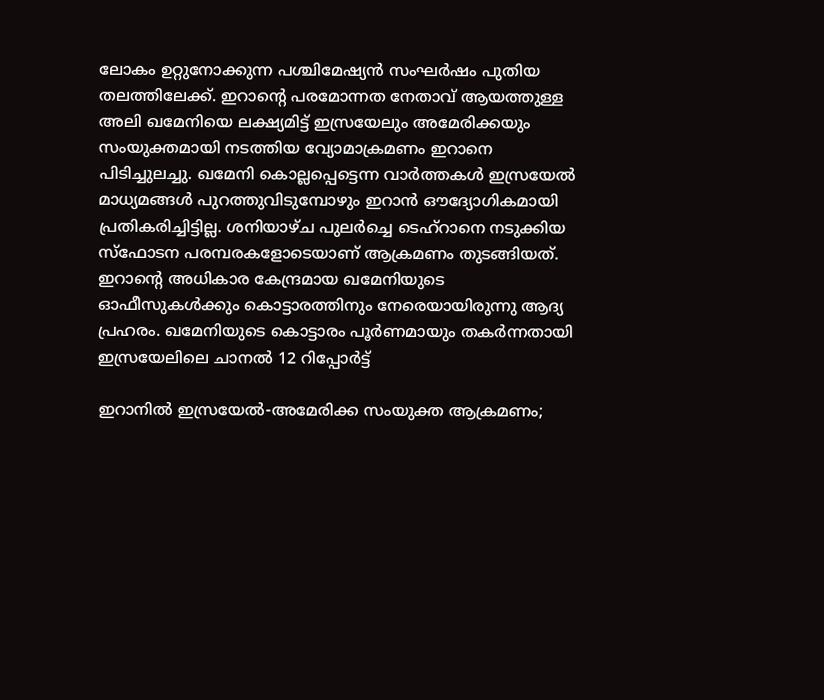ലോകം ഉറ്റുനോക്കുന്ന പശ്ചിമേഷ്യന്‍ സംഘര്‍ഷം പുതിയ തലത്തിലേക്ക്. ഇറാന്റെ പരമോന്നത നേതാവ് ആയത്തുള്ള അലി ഖമേനിയെ ലക്ഷ്യമിട്ട് ഇസ്രയേലും അമേരിക്കയും സംയുക്തമായി നടത്തിയ വ്യോമാക്രമണം ഇറാനെ പിടിച്ചുലച്ചു. ഖമേനി കൊല്ലപ്പെട്ടെന്ന വാര്‍ത്തകള്‍ ഇസ്രയേല്‍ മാധ്യമങ്ങള്‍ പുറത്തുവിടുമ്പോഴും ഇറാന്‍ ഔദ്യോഗികമായി പ്രതികരിച്ചിട്ടില്ല. ശനിയാഴ്ച പുലര്‍ച്ചെ ടെഹ്‌റാനെ നടുക്കിയ സ്‌ഫോടന പരമ്പരകളോടെയാണ് ആക്രമണം തുടങ്ങിയത്. ഇറാന്റെ അധികാര കേന്ദ്രമായ ഖമേനിയുടെ ഓഫീസുകള്‍ക്കും കൊട്ടാരത്തിനും നേരെയായിരുന്നു ആദ്യ പ്രഹരം. ഖമേനിയുടെ കൊട്ടാരം പൂര്‍ണമായും തകര്‍ന്നതായി ഇസ്രയേലിലെ ചാനല്‍ 12 റിപ്പോര്‍ട്ട്

ഇറാനില്‍ ഇസ്രയേല്‍-അമേരിക്ക സംയുക്ത ആക്രമണം;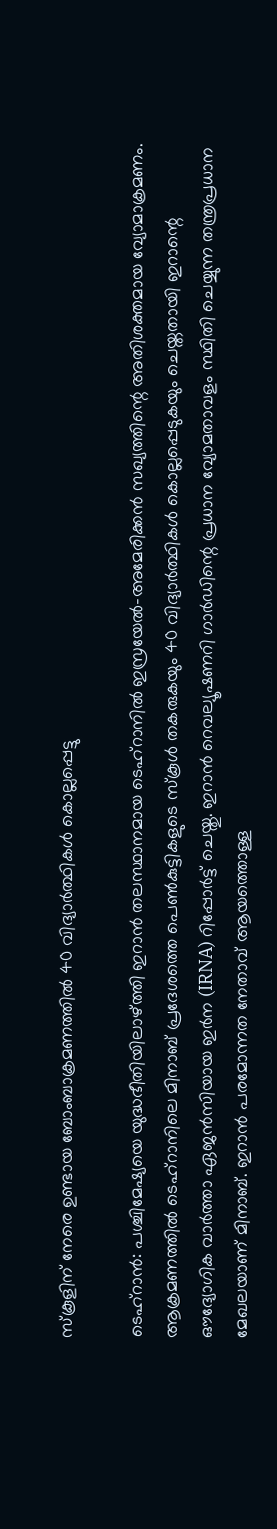സ്‌കൂളിന് നേരെ ഉണ്ടായ ബോംബാക്രമണത്തില്‍ 40 വിദ്യാര്‍ത്ഥികള്‍ കൊല്ലപ്പെട്ടു

ടെഹ്‌റാൻ: പശ്ചിമേഷ്യയെ യുദ്ധഭീതിയിലാഴ്ത്തി ഇറാൻ തലസ്ഥാനമായ ടെഹ്‌റാനിൽ ഇസ്രയേൽ-അമേരിക്കൻ സഖ്യത്തിന്റെ അതിശക്തമായ വ്യോമാക്രമണം. ആക്രമണത്തിൽ ടെഹ്‌റാനിലെ മിനാബ് പ്രദേശത്തെ പെൺകുട്ടികളുടെ സ്കൂൾ തകരുകയും 40 വിദ്യാർത്ഥികൾ കൊല്ലപ്പെടുകയും ചെയ്തതായി ഇറാന്റെ ഔദ്യോഗിക വാർത്താ ഏജൻസിയായ ഇർന (IRNA) റിപ്പോർട്ട് ചെയ്തു. ഇറാൻ റെവല്യൂഷണറി ഗാർഡിന്റെ പ്രധാന വ്യോമതാവളം സ്ഥിതി ചെയ്യുന്ന തന്ത്രപ്രധാന മേഖലയാണ് മിനാബ്. ഇറാൻ പരമോന്നത നേതാവ് ആയത്തൊള്ള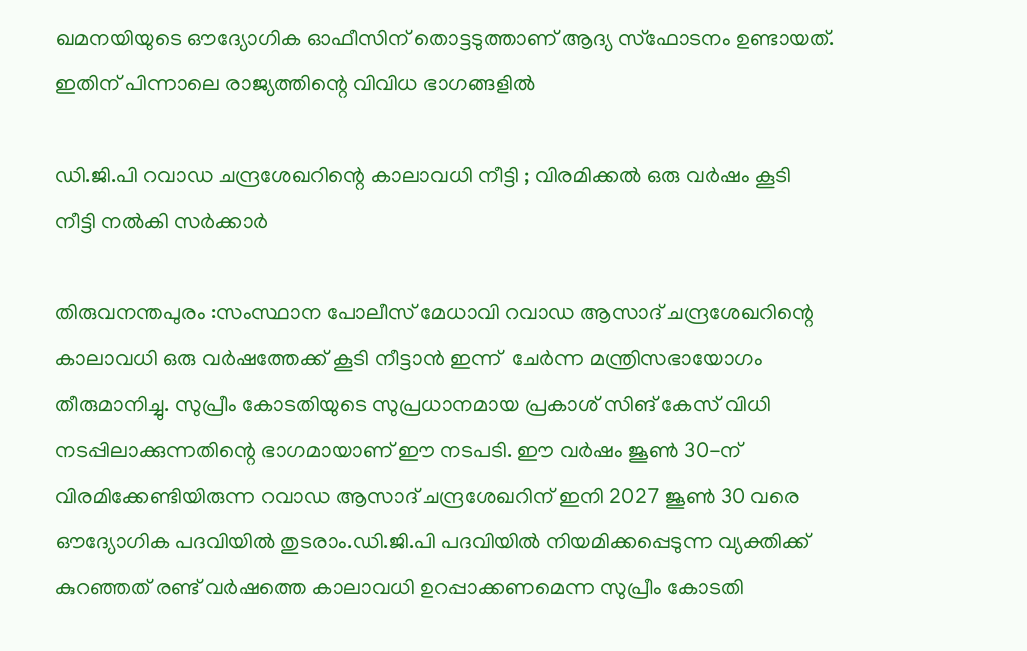ഖമനയിയുടെ ഔദ്യോഗിക ഓഫീസിന് തൊട്ടടുത്താണ് ആദ്യ സ്ഫോടനം ഉണ്ടായത്. ഇതിന് പിന്നാലെ രാജ്യത്തിന്റെ വിവിധ ഭാഗങ്ങളിൽ

ഡി.ജി.പി റവാഡ ചന്ദ്രശേഖറിന്റെ കാലാവധി നീട്ടി ; വിരമിക്കല്‍ ഒരു വര്‍ഷം കൂടി നീട്ടി നല്‍കി സര്‍ക്കാര്‍

തിരുവനന്തപുരം :സംസ്ഥാന പോലീസ് മേധാവി റവാഡ ആസാദ് ചന്ദ്രശേഖറിന്റെ കാലാവധി ഒരു വർഷത്തേക്ക് കൂടി നീട്ടാൻ ഇന്ന്  ചേർന്ന മന്ത്രിസഭായോഗം തീരുമാനിച്ചു. സുപ്രീം കോടതിയുടെ സുപ്രധാനമായ പ്രകാശ് സിങ് കേസ് വിധി നടപ്പിലാക്കുന്നതിന്റെ ഭാഗമായാണ് ഈ നടപടി. ഈ വർഷം ജൂൺ 30-ന് വിരമിക്കേണ്ടിയിരുന്ന റവാഡ ആസാദ് ചന്ദ്രശേഖറിന് ഇനി 2027 ജൂൺ 30 വരെ ഔദ്യോഗിക പദവിയിൽ തുടരാം.ഡി.ജി.പി പദവിയിൽ നിയമിക്കപ്പെടുന്ന വ്യക്തിക്ക് കുറഞ്ഞത് രണ്ട് വർഷത്തെ കാലാവധി ഉറപ്പാക്കണമെന്ന സുപ്രീം കോടതി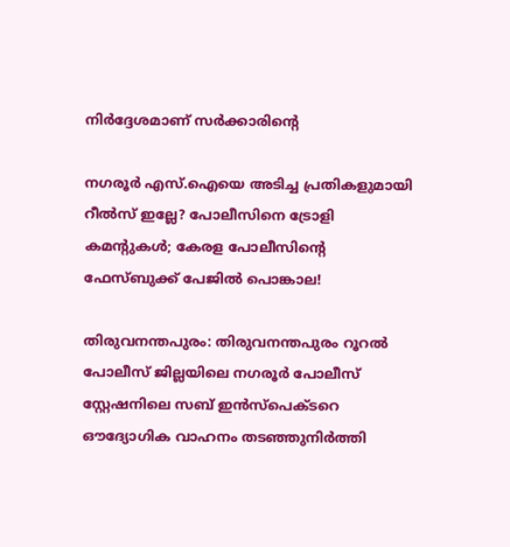നിർദ്ദേശമാണ് സർക്കാരിന്റെ

നഗരൂര്‍ എസ്.ഐയെ അടിച്ച പ്രതികളുമായി റീല്‍സ് ഇല്ലേ? പോലീസിനെ ട്രോളി കമന്റുകള്‍; കേരള പോലീസിന്റെ ഫേസ്ബുക്ക് പേജില്‍ പൊങ്കാല!

തിരുവനന്തപുരം: തിരുവനന്തപുരം റൂറല്‍ പോലീസ് ജില്ലയിലെ നഗരൂര്‍ പോലീസ് സ്റ്റേഷനിലെ സബ് ഇന്‍സ്‌പെക്ടറെ ഔദ്യോഗിക വാഹനം തടഞ്ഞുനിര്‍ത്തി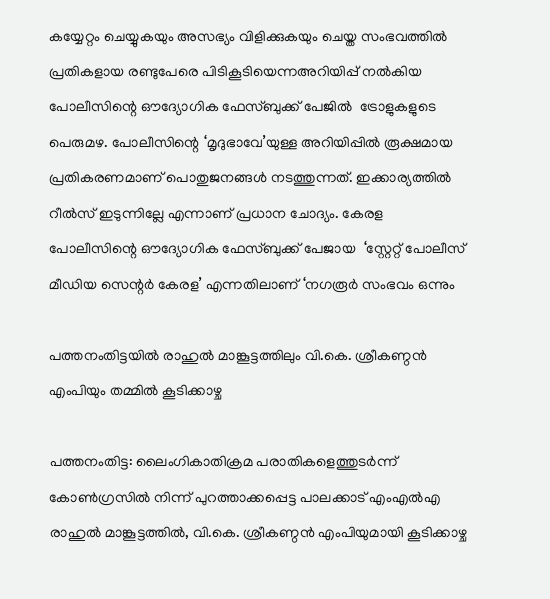കയ്യേറ്റം ചെയ്യുകയും അസഭ്യം വിളിക്കുകയും ചെയ്ത സംഭവത്തില്‍ പ്രതികളായ രണ്ടുപേരെ പിടികൂടിയെന്നഅറിയിപ്പ് നല്‍കിയ പോലീസിന്റെ ഔദ്യോഗിക ഫേസ്ബുക്ക് പേജില്‍  ട്രോളുകളുടെ പെരുമഴ. പോലീസിന്റെ ‘മൃദുഭാവേ’യുള്ള അറിയിപ്പില്‍ രൂക്ഷമായ പ്രതികരണമാണ് പൊതുജനങ്ങള്‍ നടത്തുന്നത്. ഇക്കാര്യത്തില്‍ റീല്‍സ് ഇടുന്നില്ലേ എന്നാണ് പ്രധാന ചോദ്യം. കേരള പോലീസിന്റെ ഔദ്യോഗിക ഫേസ്ബുക്ക് പേജായ  ‘സ്റ്റേറ്റ് പോലീസ് മീഡിയ സെന്റര്‍ കേരള’ എന്നതിലാണ് ‘നഗരൂര്‍ സംഭവം ഒന്നും

പത്തനംതിട്ടയിൽ രാഹുൽ മാങ്കൂട്ടത്തിലും വി.കെ. ശ്രീകണ്ഠൻ എംപിയും തമ്മിൽ കൂടിക്കാഴ്ച

പത്തനംതിട്ട: ലൈംഗികാതിക്രമ പരാതികളെത്തുടർന്ന് കോൺഗ്രസിൽ നിന്ന് പുറത്താക്കപ്പെട്ട പാലക്കാട് എംഎൽഎ രാഹുൽ മാങ്കൂട്ടത്തിൽ, വി.കെ. ശ്രീകണ്ഠൻ എംപിയുമായി കൂടിക്കാഴ്ച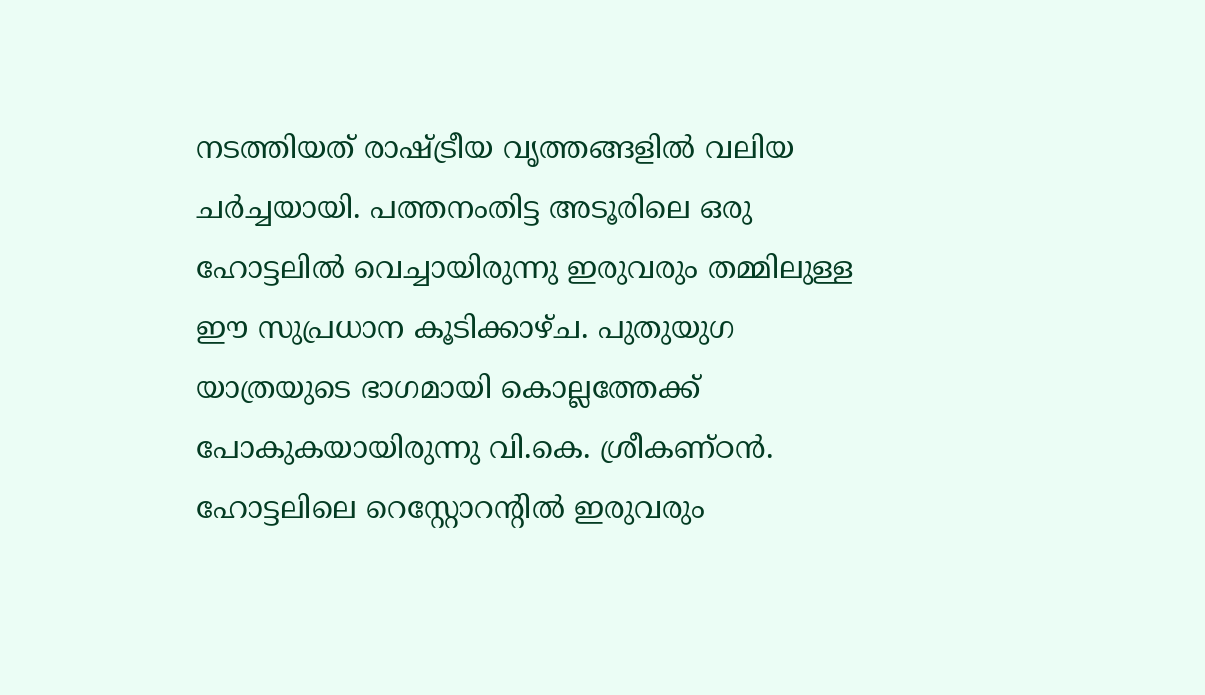നടത്തിയത് രാഷ്ട്രീയ വൃത്തങ്ങളിൽ വലിയ ചർച്ചയായി. പത്തനംതിട്ട അടൂരിലെ ഒരു ഹോട്ടലിൽ വെച്ചായിരുന്നു ഇരുവരും തമ്മിലുള്ള ഈ സുപ്രധാന കൂടിക്കാഴ്ച. പുതുയുഗ യാത്രയുടെ ഭാഗമായി കൊല്ലത്തേക്ക് പോകുകയായിരുന്നു വി.കെ. ശ്രീകണ്ഠൻ. ഹോട്ടലിലെ റെസ്റ്റോറന്റിൽ ഇരുവരും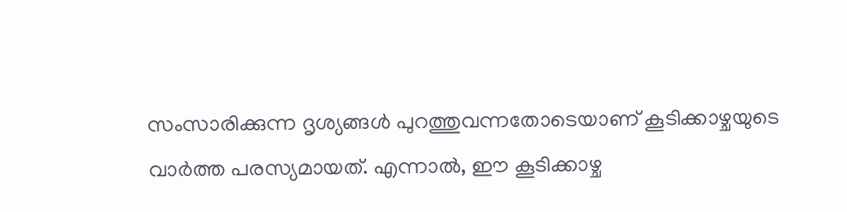സംസാരിക്കുന്ന ദൃശ്യങ്ങൾ പുറത്തുവന്നതോടെയാണ് കൂടിക്കാഴ്ചയുടെ വാർത്ത പരസ്യമായത്. എന്നാൽ, ഈ കൂടിക്കാഴ്ച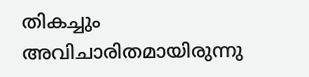തികച്ചും അവിചാരിതമായിരുന്നു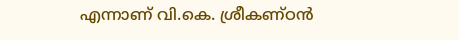എന്നാണ് വി.കെ. ശ്രീകണ്ഠൻ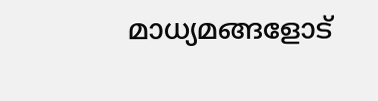മാധ്യമങ്ങളോട്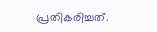പ്രതികരിച്ചത്.